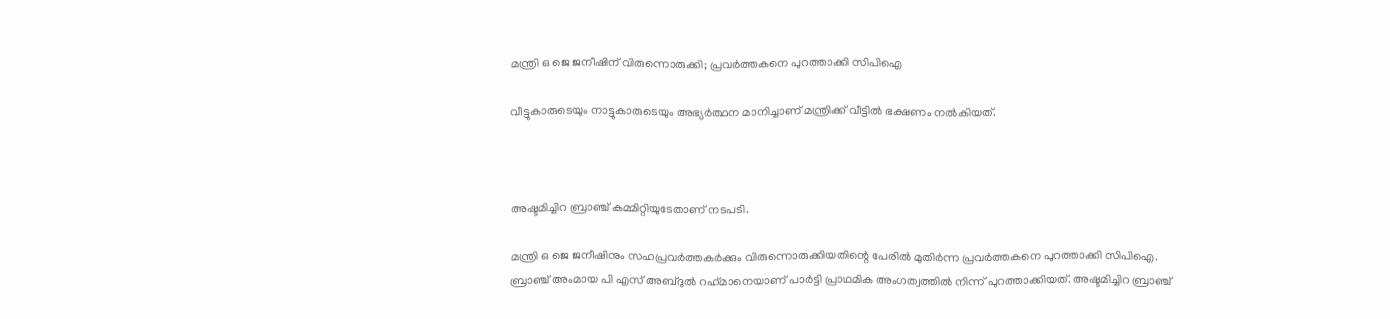മന്ത്രി ഒ ജെ ജനീഷിന് വിരുന്നൊരുക്കി; പ്രവര്‍ത്തകനെ പുറത്താക്കി സിപിഐ

വീട്ടുകാരുടെയും നാട്ടുകാരുടെയും അഭ്യര്‍ത്ഥന മാനിച്ചാണ് മന്ത്രിക്ക് വീട്ടില്‍ ഭക്ഷണം നല്‍കിയത്.



അഷ്ടമിച്ചിറ ബ്രാഞ്ച് കമ്മിറ്റിയുടേതാണ് നടപടി.

മന്ത്രി ഒ ജെ ജനീഷിനും സഹപ്രവര്‍ത്തകര്‍ക്കും വിരുന്നൊരുക്കിയതിന്റെ പേരില്‍ മുതിര്‍ന്ന പ്രവര്‍ത്തകനെ പുറത്താക്കി സിപിഐ. ബ്രാഞ്ച് അംമായ പി എസ് അബ്ദുല്‍ റഹ്‌മാനെയാണ് പാര്‍ട്ടി പ്രാഥമിക അംഗത്വത്തില്‍ നിന്ന് പുറത്താക്കിയത്. അഷ്ടമിച്ചിറ ബ്രാഞ്ച്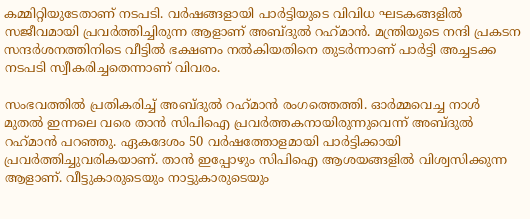കമ്മിറ്റിയുടേതാണ് നടപടി. വര്‍ഷങ്ങളായി പാര്‍ട്ടിയുടെ വിവിധ ഘടകങ്ങളില്‍ സജീവമായി പ്രവര്‍ത്തിച്ചിരുന്ന ആളാണ് അബ്ദുല്‍ റഹ്‌മാന്‍. മന്ത്രിയുടെ നന്ദി പ്രകടന സന്ദര്‍ശനത്തിനിടെ വീട്ടില്‍ ഭക്ഷണം നല്‍കിയതിനെ തുടര്‍ന്നാണ് പാര്‍ട്ടി അച്ചടക്ക നടപടി സ്വീകരിച്ചതെന്നാണ് വിവരം.

സംഭവത്തില്‍ പ്രതികരിച്ച് അബ്ദുല്‍ റഹ്‌മാന്‍ രംഗത്തെത്തി. ഓര്‍മ്മവെച്ച നാള്‍ മുതല്‍ ഇന്നലെ വരെ താന്‍ സിപിഐ പ്രവര്‍ത്തകനായിരുന്നുവെന്ന് അബ്ദുല്‍ റഹ്‌മാന്‍ പറഞ്ഞു. ഏകദേശം 50 വര്‍ഷത്തോളമായി പാര്‍ട്ടിക്കായി പ്രവര്‍ത്തിച്ചുവരികയാണ്. താന്‍ ഇപ്പോഴും സിപിഐ ആശയങ്ങളില്‍ വിശ്വസിക്കുന്ന ആളാണ്. വീട്ടുകാരുടെയും നാട്ടുകാരുടെയും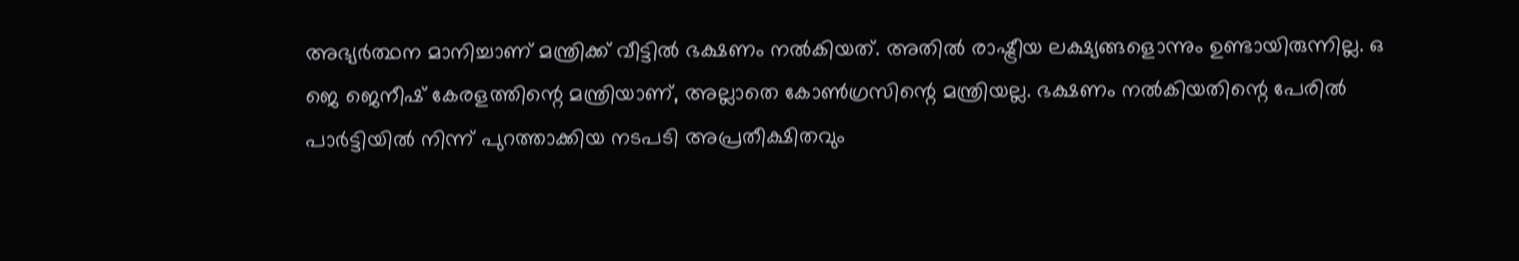അഭ്യര്‍ത്ഥന മാനിച്ചാണ് മന്ത്രിക്ക് വീട്ടില്‍ ഭക്ഷണം നല്‍കിയത്. അതില്‍ രാഷ്ട്രീയ ലക്ഷ്യങ്ങളൊന്നും ഉണ്ടായിരുന്നില്ല. ഒ ജെ ജെനീഷ് കേരളത്തിന്റെ മന്ത്രിയാണ്, അല്ലാതെ കോണ്‍ഗ്രസിന്റെ മന്ത്രിയല്ല. ഭക്ഷണം നല്‍കിയതിന്റെ പേരില്‍ പാര്‍ട്ടിയില്‍ നിന്ന് പുറത്താക്കിയ നടപടി അപ്രതീക്ഷിതവും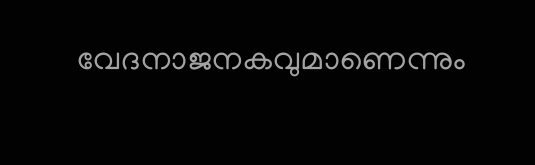വേദനാജനകവുമാണെന്നും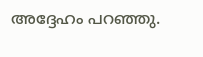അദ്ദേഹം പറഞ്ഞു.